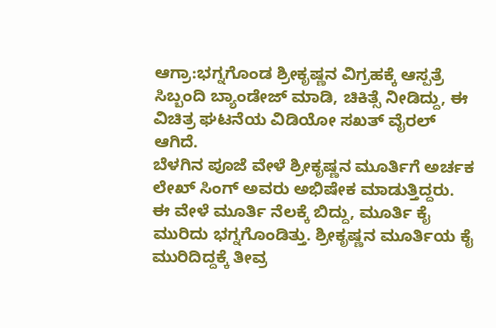ಆಗ್ರಾ:ಭಗ್ನಗೊಂಡ ಶ್ರೀಕೃಷ್ಣನ ವಿಗ್ರಹಕ್ಕೆ ಆಸ್ಪತ್ರೆ ಸಿಬ್ಬಂದಿ ಬ್ಯಾಂಡೇಜ್ ಮಾಡಿ, ಚಿಕಿತ್ಸೆ ನೀಡಿದ್ದು, ಈ ವಿಚಿತ್ರ ಘಟನೆಯ ವಿಡಿಯೋ ಸಖತ್ ವೈರಲ್ ಆಗಿದೆ.
ಬೆಳಗಿನ ಪೂಜೆ ವೇಳೆ ಶ್ರೀಕೃಷ್ಣನ ಮೂರ್ತಿಗೆ ಅರ್ಚಕ ಲೇಖ್ ಸಿಂಗ್ ಅವರು ಅಭಿಷೇಕ ಮಾಡುತ್ತಿದ್ದರು. ಈ ವೇಳೆ ಮೂರ್ತಿ ನೆಲಕ್ಕೆ ಬಿದ್ದು, ಮೂರ್ತಿ ಕೈ ಮುರಿದು ಭಗ್ನಗೊಂಡಿತ್ತು. ಶ್ರೀಕೃಷ್ಣನ ಮೂರ್ತಿಯ ಕೈ ಮುರಿದಿದ್ದಕ್ಕೆ ತೀವ್ರ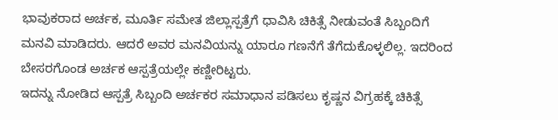ಭಾವುಕರಾದ ಅರ್ಚಕ, ಮೂರ್ತಿ ಸಮೇತ ಜಿಲ್ಲಾಸ್ಪತ್ರೆಗೆ ಧಾವಿಸಿ ಚಿಕಿತ್ಸೆ ನೀಡುವಂತೆ ಸಿಬ್ಬಂದಿಗೆ ಮನವಿ ಮಾಡಿದರು. ಆದರೆ ಅವರ ಮನವಿಯನ್ನು ಯಾರೂ ಗಣನೆಗೆ ತೆಗೆದುಕೊಳ್ಳಲಿಲ್ಲ. ಇದರಿಂದ ಬೇಸರಗೊಂಡ ಅರ್ಚಕ ಆಸ್ಪತ್ರೆಯಲ್ಲೇ ಕಣ್ಣೀರಿಟ್ಟರು.
ಇದನ್ನು ನೋಡಿದ ಆಸ್ಪತ್ರೆ ಸಿಬ್ಬಂದಿ ಅರ್ಚಕರ ಸಮಾಧಾನ ಪಡಿಸಲು ಕೃಷ್ಣನ ವಿಗ್ರಹಕ್ಕೆ ಚಿಕಿತ್ಸೆ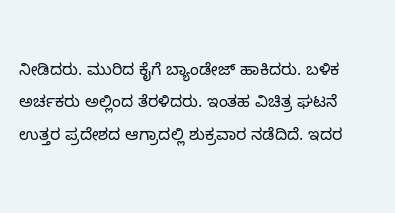ನೀಡಿದರು. ಮುರಿದ ಕೈಗೆ ಬ್ಯಾಂಡೇಜ್ ಹಾಕಿದರು. ಬಳಿಕ ಅರ್ಚಕರು ಅಲ್ಲಿಂದ ತೆರಳಿದರು. ಇಂತಹ ವಿಚಿತ್ರ ಘಟನೆ ಉತ್ತರ ಪ್ರದೇಶದ ಆಗ್ರಾದಲ್ಲಿ ಶುಕ್ರವಾರ ನಡೆದಿದೆ. ಇದರ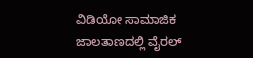ವಿಡಿಯೋ ಸಾಮಾಜಿಕ ಜಾಲತಾಣದಲ್ಲಿ ವೈರಲ್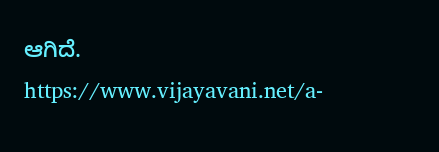ಆಗಿದೆ.
https://www.vijayavani.net/a-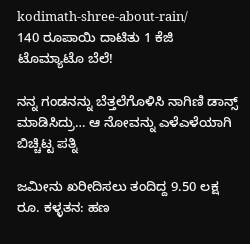kodimath-shree-about-rain/
140 ರೂಪಾಯಿ ದಾಟಿತು 1 ಕೆಜಿ ಟೊಮ್ಯಾಟೊ ಬೆಲೆ!

ನನ್ನ ಗಂಡನನ್ನು ಬೆತ್ತಲೆಗೊಳಿಸಿ ನಾಗಿಣಿ ಡಾನ್ಸ್ ಮಾಡಿಸಿದ್ರು… ಆ ನೋವನ್ನು ಎಳೆಎಳೆಯಾಗಿ ಬಿಚ್ಚಿಟ್ಟ ಪತ್ನಿ

ಜಮೀನು ಖರೀದಿಸಲು ತಂದಿದ್ದ 9.50 ಲಕ್ಷ‌ ರೂ. ಕಳ್ಳತನ: ಹಣ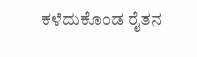ಕಳೆದುಕೊಂಡ ರೈತನ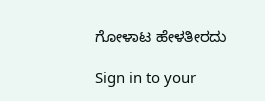ಗೋಳಾಟ ಹೇಳತೀರದು

Sign in to your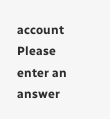account
Please enter an answer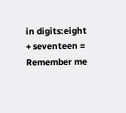in digits:eight + seventeen =
Remember me